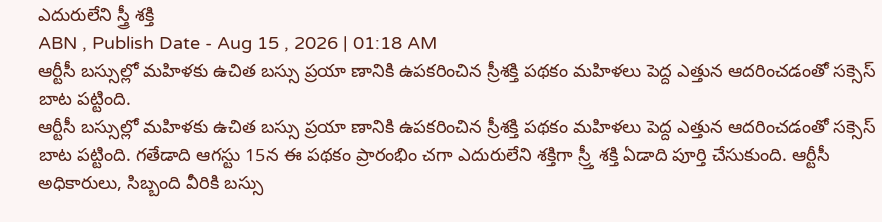ఎదురులేని స్త్రీ శక్తి
ABN , Publish Date - Aug 15 , 2026 | 01:18 AM
ఆర్టీసీ బస్సుల్లో మహిళకు ఉచిత బస్సు ప్రయా ణానికి ఉపకరించిన స్రీశక్తి పథకం మహిళలు పెద్ద ఎత్తున ఆదరించడంతో సక్సెస్ బాట పట్టింది.
ఆర్టీసీ బస్సుల్లో మహిళకు ఉచిత బస్సు ప్రయా ణానికి ఉపకరించిన స్రీశక్తి పథకం మహిళలు పెద్ద ఎత్తున ఆదరించడంతో సక్సెస్ బాట పట్టింది. గతేడాది ఆగస్టు 15న ఈ పథకం ప్రారంభిం చగా ఎదురులేని శక్తిగా స్ర్తీ శక్తి ఏడాది పూర్తి చేసుకుంది. ఆర్టీసీ అధికారులు, సిబ్బంది వీరికి బస్సు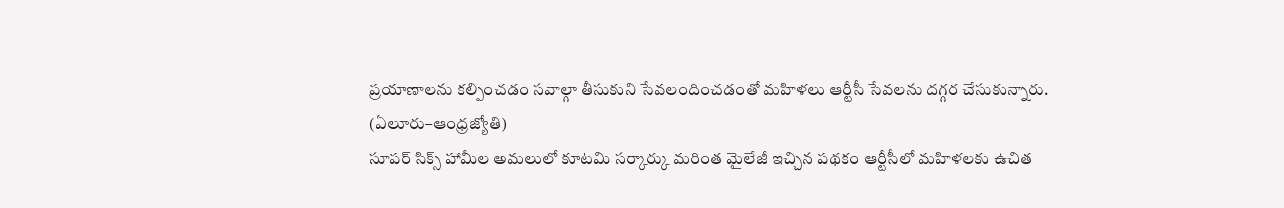ప్రయాణాలను కల్పించడం సవాల్గా తీసుకుని సేవలందించడంతో మహిళలు ఆర్టీసీ సేవలను దగ్గర చేసుకున్నారు.
(ఏలూరు–ఆంధ్రజ్యోతి)
సూపర్ సిక్స్ హామీల అమలులో కూటమి సర్కార్కు మరింత మైలేజీ ఇచ్చిన పథకం ఆర్టీసీలో మహిళలకు ఉచిత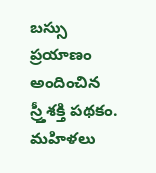బస్సు ప్రయాణం అందించిన స్ర్తీశక్తి పథకం. మహిళలు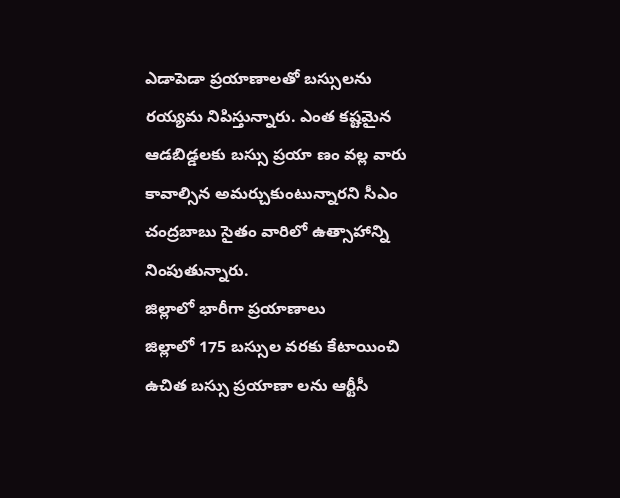ఎడాపెడా ప్రయాణాలతో బస్సులను రయ్యమ నిపిస్తున్నారు. ఎంత కష్టమైన ఆడబిడ్డలకు బస్సు ప్రయా ణం వల్ల వారు కావాల్సిన అమర్చుకుంటున్నారని సీఎం చంద్రబాబు సైతం వారిలో ఉత్సాహాన్ని నింపుతున్నారు.
జిల్లాలో భారీగా ప్రయాణాలు
జిల్లాలో 175 బస్సుల వరకు కేటాయించి ఉచిత బస్సు ప్రయాణా లను ఆర్టీసీ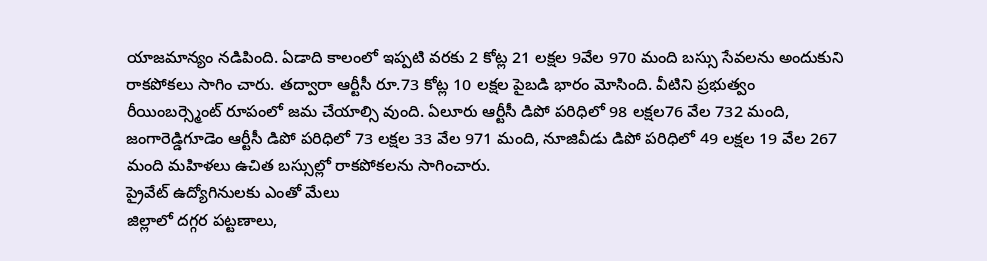యాజమాన్యం నడిపింది. ఏడాది కాలంలో ఇప్పటి వరకు 2 కోట్ల 21 లక్షల 9వేల 970 మంది బస్సు సేవలను అందుకుని రాకపోకలు సాగిం చారు. తద్వారా ఆర్టీసీ రూ.73 కోట్ల 10 లక్షల పైబడి భారం మోసింది. వీటిని ప్రభుత్వం రీయింబర్స్మెంట్ రూపంలో జమ చేయాల్సి వుంది. ఏలూరు ఆర్టీసీ డిపో పరిధిలో 98 లక్షల76 వేల 732 మంది, జంగారెడ్డిగూడెం ఆర్టీసీ డిపో పరిధిలో 73 లక్షల 33 వేల 971 మంది, నూజివీడు డిపో పరిధిలో 49 లక్షల 19 వేల 267 మంది మహిళలు ఉచిత బస్సుల్లో రాకపోకలను సాగించారు.
ప్రైవేట్ ఉద్యోగినులకు ఎంతో మేలు
జిల్లాలో దగ్గర పట్టణాలు,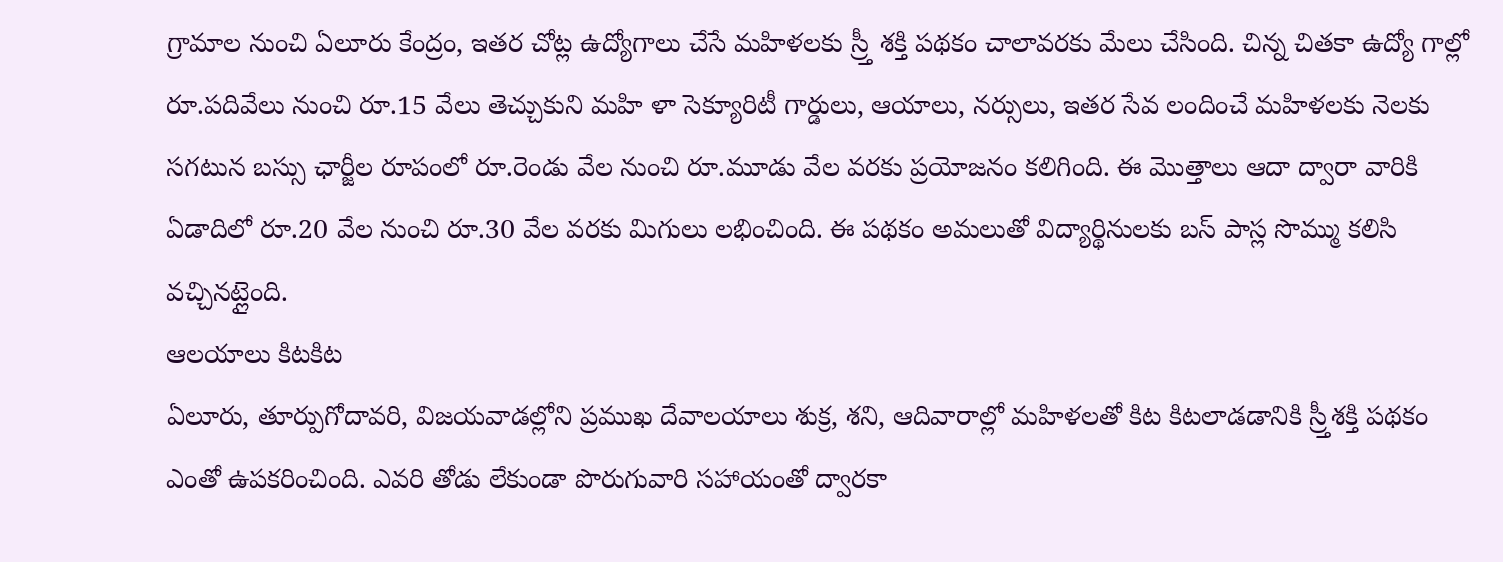గ్రామాల నుంచి ఏలూరు కేంద్రం, ఇతర చోట్ల ఉద్యోగాలు చేసే మహిళలకు స్ర్తీ శక్తి పథకం చాలావరకు మేలు చేసింది. చిన్న చితకా ఉద్యో గాల్లో రూ.పదివేలు నుంచి రూ.15 వేలు తెచ్చుకుని మహి ళా సెక్యూరిటీ గార్డులు, ఆయాలు, నర్సులు, ఇతర సేవ లందించే మహిళలకు నెలకు సగటున బస్సు ఛార్జీల రూపంలో రూ.రెండు వేల నుంచి రూ.మూడు వేల వరకు ప్రయోజనం కలిగింది. ఈ మొత్తాలు ఆదా ద్వారా వారికి ఏడాదిలో రూ.20 వేల నుంచి రూ.30 వేల వరకు మిగులు లభించింది. ఈ పథకం అమలుతో విద్యార్థినులకు బస్ పాస్ల సొమ్ము కలిసి వచ్చినట్లైంది.
ఆలయాలు కిటకిట
ఏలూరు, తూర్పుగోదావరి, విజయవాడల్లోని ప్రముఖ దేవాలయాలు శుక్ర, శని, ఆదివారాల్లో మహిళలతో కిట కిటలాడడానికి స్ర్తీశక్తి పథకం ఎంతో ఉపకరించింది. ఎవరి తోడు లేకుండా పొరుగువారి సహాయంతో ద్వారకా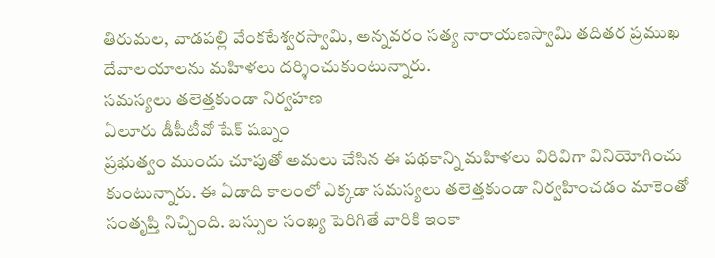తిరుమల, వాడపల్లి వేంకటేశ్వరస్వామి, అన్నవరం సత్య నారాయణస్వామి తదితర ప్రముఖ దేవాలయాలను మహిళలు దర్శించుకుంటున్నారు.
సమస్యలు తలెత్తకుండా నిర్వహణ
ఏలూరు డీపీటీవో షేక్ షబ్నం
ప్రభుత్వం ముందు చూపుతో అమలు చేసిన ఈ పథకాన్ని మహిళలు విరివిగా వినియోగించు కుంటున్నారు. ఈ ఏడాది కాలంలో ఎక్కడా సమస్యలు తలెత్తకుండా నిర్వహించడం మాకెంతో సంతృప్తి నిచ్చింది. బస్సుల సంఖ్య పెరిగితే వారికి ఇంకా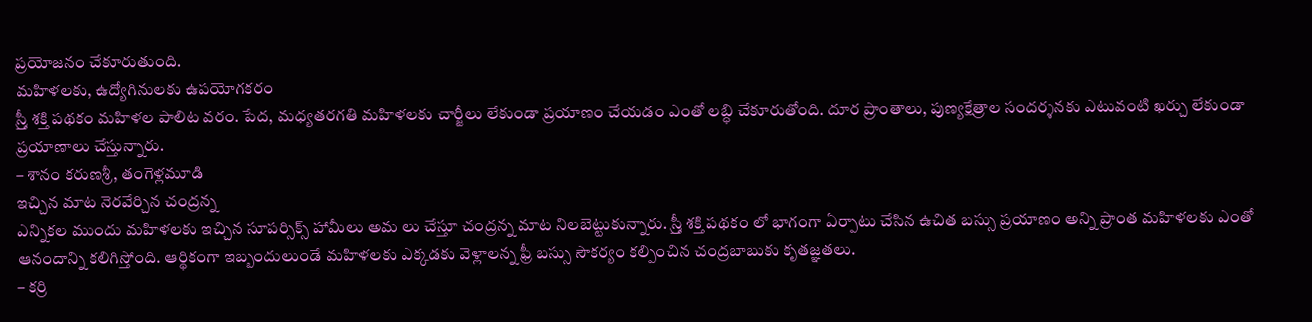ప్రయోజనం చేకూరుతుంది.
మహిళలకు, ఉద్యోగినులకు ఉపయోగకరం
స్ర్తీ శక్తి పథకం మహిళల పాలిట వరం. పేద, మధ్యతరగతి మహిళలకు చార్జీలు లేకుండా ప్రయాణం చేయడం ఎంతో లబ్ధి చేకూరుతోంది. దూర ప్రాంతాలు, పుణ్యక్షేత్రాల సందర్శనకు ఎటువంటి ఖర్చు లేకుండా ప్రయాణాలు చేస్తున్నారు.
– శానం కరుణశ్రీ, తంగెళ్లమూడి
ఇచ్చిన మాట నెరవేర్చిన చంద్రన్న
ఎన్నికల ముందు మహిళలకు ఇచ్చిన సూపర్సిక్స్ హామీలు అమ లు చేస్తూ చంద్రన్న మాట నిలబెట్టుకున్నారు. స్ర్తీ శక్తి పథకం లో భాగంగా ఏర్పాటు చేసిన ఉచిత బస్సు ప్రయాణం అన్ని ప్రాంత మహిళలకు ఎంతో ఆనందాన్ని కలిగిస్తోంది. ఆర్థికంగా ఇబ్బందులుండే మహిళలకు ఎక్కడకు వెళ్లాలన్న ఫ్రీ బస్సు సౌకర్యం కల్పించిన చంద్రబాబుకు కృతజ్ఞతలు.
– కర్రి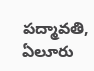పద్మావతి, ఏలూరు